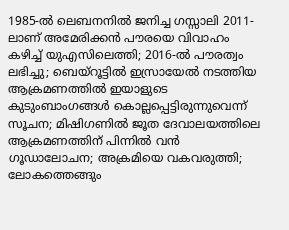1985-ല്‍ ലെബനനില്‍ ജനിച്ച ഗസ്സാലി 2011-ലാണ് അമേരിക്കന്‍ പൗരയെ വിവാഹം കഴിച്ച് യുഎസിലെത്തി; 2016-ല്‍ പൗരത്വം ലഭിച്ചു; ബെയ്‌റൂട്ടില്‍ ഇസ്രായേല്‍ നടത്തിയ ആക്രമണത്തില്‍ ഇയാളുടെ കുടുംബാംഗങ്ങള്‍ കൊല്ലപ്പെട്ടിരുന്നുവെന്ന് സൂചന; മിഷിഗണില്‍ ജൂത ദേവാലയത്തിലെ ആക്രമണത്തിന് പിന്നില്‍ വന്‍ ഗൂഡാലോചന; അക്രമിയെ വകവരുത്തി; ലോകത്തെങ്ങും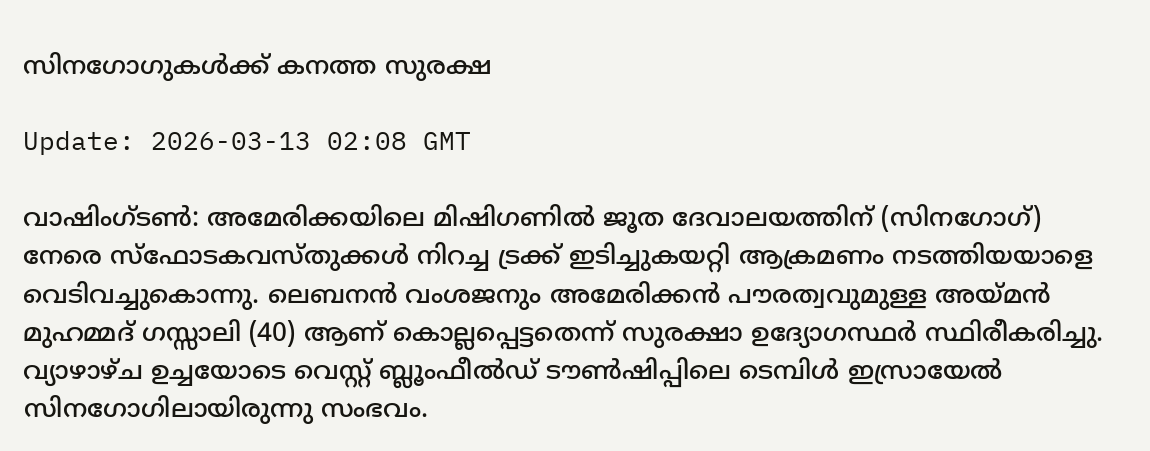സിനഗോഗുകള്‍ക്ക് കനത്ത സുരക്ഷ

Update: 2026-03-13 02:08 GMT

വാഷിംഗ്ടണ്‍: അമേരിക്കയിലെ മിഷിഗണില്‍ ജൂത ദേവാലയത്തിന് (സിനഗോഗ്) നേരെ സ്‌ഫോടകവസ്തുക്കള്‍ നിറച്ച ട്രക്ക് ഇടിച്ചുകയറ്റി ആക്രമണം നടത്തിയയാളെ വെടിവച്ചുകൊന്നു. ലെബനന്‍ വംശജനും അമേരിക്കന്‍ പൗരത്വവുമുള്ള അയ്മന്‍ മുഹമ്മദ് ഗസ്സാലി (40) ആണ് കൊല്ലപ്പെട്ടതെന്ന് സുരക്ഷാ ഉദ്യോഗസ്ഥര്‍ സ്ഥിരീകരിച്ചു. വ്യാഴാഴ്ച ഉച്ചയോടെ വെസ്റ്റ് ബ്ലൂംഫീല്‍ഡ് ടൗണ്‍ഷിപ്പിലെ ടെമ്പിള്‍ ഇസ്രായേല്‍ സിനഗോഗിലായിരുന്നു സംഭവം.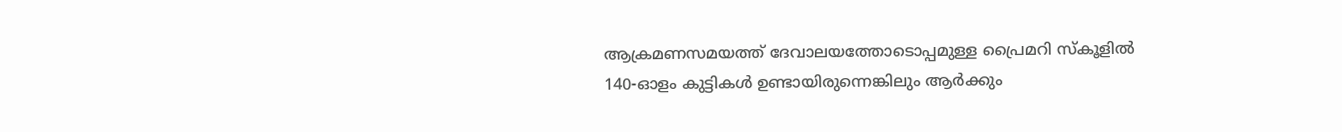ആക്രമണസമയത്ത് ദേവാലയത്തോടൊപ്പമുള്ള പ്രൈമറി സ്‌കൂളില്‍ 140-ഓളം കുട്ടികള്‍ ഉണ്ടായിരുന്നെങ്കിലും ആര്‍ക്കും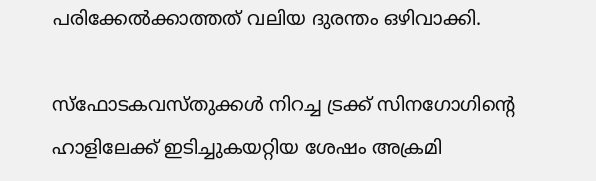പരിക്കേല്‍ക്കാത്തത് വലിയ ദുരന്തം ഒഴിവാക്കി.

സ്‌ഫോടകവസ്തുക്കള്‍ നിറച്ച ട്രക്ക് സിനഗോഗിന്റെ ഹാളിലേക്ക് ഇടിച്ചുകയറ്റിയ ശേഷം അക്രമി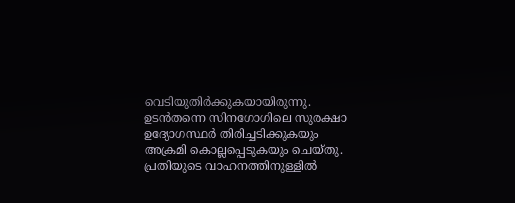വെടിയുതിര്‍ക്കുകയായിരുന്നു. ഉടന്‍തന്നെ സിനഗോഗിലെ സുരക്ഷാ ഉദ്യോഗസ്ഥര്‍ തിരിച്ചടിക്കുകയും അക്രമി കൊല്ലപ്പെടുകയും ചെയ്തു. പ്രതിയുടെ വാഹനത്തിനുള്ളില്‍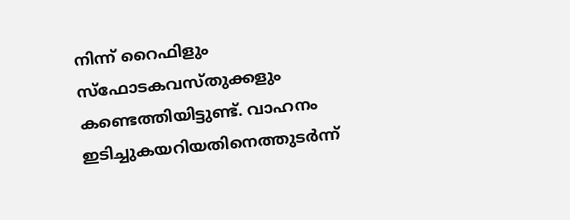നിന്ന് റൈഫിളും സ്‌ഫോടകവസ്തുക്കളും കണ്ടെത്തിയിട്ടുണ്ട്. വാഹനം ഇടിച്ചുകയറിയതിനെത്തുടര്‍ന്ന്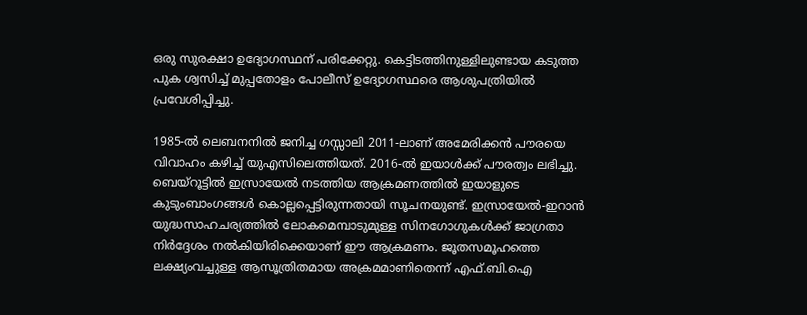ഒരു സുരക്ഷാ ഉദ്യോഗസ്ഥന് പരിക്കേറ്റു. കെട്ടിടത്തിനുള്ളിലുണ്ടായ കടുത്ത പുക ശ്വസിച്ച് മുപ്പതോളം പോലീസ് ഉദ്യോഗസ്ഥരെ ആശുപത്രിയില്‍ പ്രവേശിപ്പിച്ചു.

1985-ല്‍ ലെബനനില്‍ ജനിച്ച ഗസ്സാലി 2011-ലാണ് അമേരിക്കന്‍ പൗരയെ വിവാഹം കഴിച്ച് യുഎസിലെത്തിയത്. 2016-ല്‍ ഇയാള്‍ക്ക് പൗരത്വം ലഭിച്ചു. ബെയ്‌റൂട്ടില്‍ ഇസ്രായേല്‍ നടത്തിയ ആക്രമണത്തില്‍ ഇയാളുടെ കുടുംബാംഗങ്ങള്‍ കൊല്ലപ്പെട്ടിരുന്നതായി സൂചനയുണ്ട്. ഇസ്രായേല്‍-ഇറാന്‍ യുദ്ധസാഹചര്യത്തില്‍ ലോകമെമ്പാടുമുള്ള സിനഗോഗുകള്‍ക്ക് ജാഗ്രതാ നിര്‍ദ്ദേശം നല്‍കിയിരിക്കെയാണ് ഈ ആക്രമണം. ജൂതസമൂഹത്തെ ലക്ഷ്യംവച്ചുള്ള ആസൂത്രിതമായ അക്രമമാണിതെന്ന് എഫ്.ബി.ഐ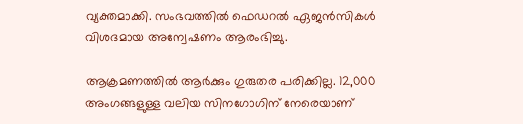വ്യക്തമാക്കി. സംഭവത്തില്‍ ഫെഡറല്‍ ഏജന്‍സികള്‍ വിശദമായ അന്വേഷണം ആരംഭിച്ചു.

ആക്രമണത്തില്‍ ആര്‍ക്കും ഗുരുതര പരിക്കില്ല. 12,000 അംഗങ്ങളുള്ള വലിയ സിനഗോഗിന് നേരെയാണ്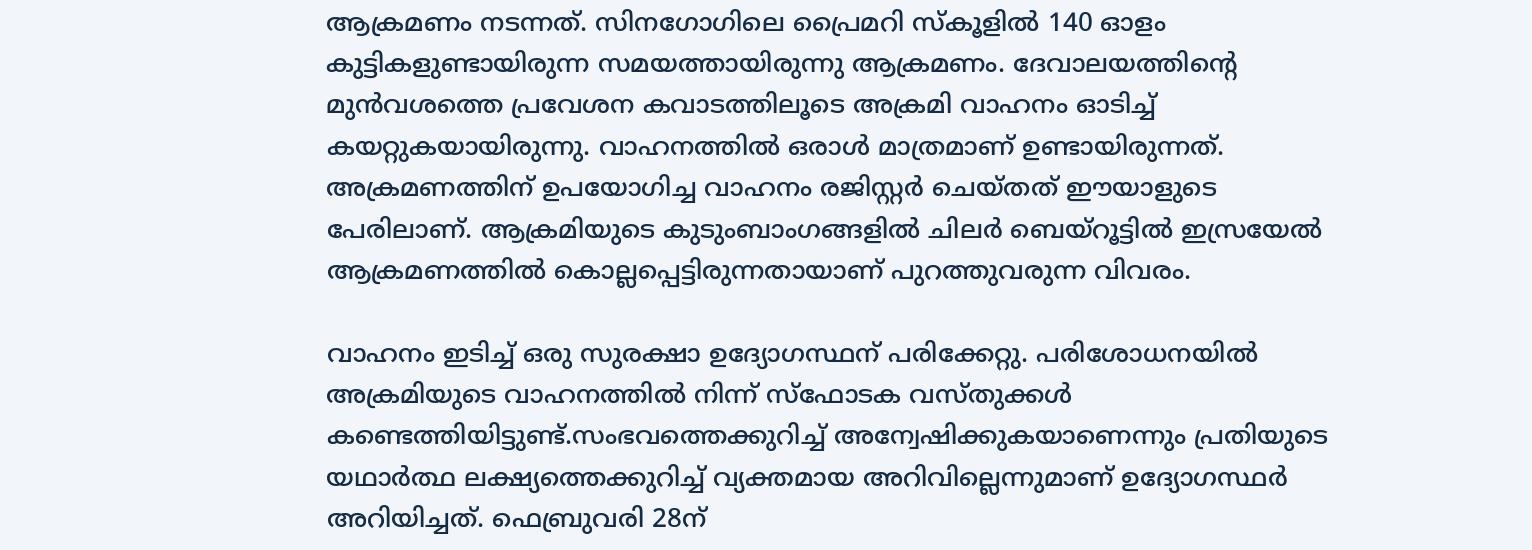ആക്രമണം നടന്നത്. സിനഗോഗിലെ പ്രൈമറി സ്‌കൂളില്‍ 140 ഓളം കുട്ടികളുണ്ടായിരുന്ന സമയത്തായിരുന്നു ആക്രമണം. ദേവാലയത്തിന്റെ മുന്‍വശത്തെ പ്രവേശന കവാടത്തിലൂടെ അക്രമി വാഹനം ഓടിച്ച് കയറ്റുകയായിരുന്നു. വാഹനത്തില്‍ ഒരാള്‍ മാത്രമാണ് ഉണ്ടായിരുന്നത്. അക്രമണത്തിന് ഉപയോഗിച്ച വാഹനം രജിസ്റ്റര്‍ ചെയ്തത് ഈയാളുടെ പേരിലാണ്. ആക്രമിയുടെ കുടുംബാംഗങ്ങളില്‍ ചിലര്‍ ബെയ്റൂട്ടില്‍ ഇസ്രയേല്‍ ആക്രമണത്തില്‍ കൊല്ലപ്പെട്ടിരുന്നതായാണ് പുറത്തുവരുന്ന വിവരം.

വാഹനം ഇടിച്ച് ഒരു സുരക്ഷാ ഉദ്യോഗസ്ഥന് പരിക്കേറ്റു. പരിശോധനയില്‍ അക്രമിയുടെ വാഹനത്തില്‍ നിന്ന് സ്ഫോടക വസ്തുക്കള്‍ കണ്ടെത്തിയിട്ടുണ്ട്.സംഭവത്തെക്കുറിച്ച് അന്വേഷിക്കുകയാണെന്നും പ്രതിയുടെ യഥാര്‍ത്ഥ ലക്ഷ്യത്തെക്കുറിച്ച് വ്യക്തമായ അറിവില്ലെന്നുമാണ് ഉദ്യോഗസ്ഥര്‍ അറിയിച്ചത്. ഫെബ്രുവരി 28ന്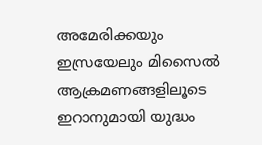അമേരിക്കയും ഇസ്രയേലും മിസൈല്‍ ആക്രമണങ്ങളിലൂടെ ഇറാനുമായി യുദ്ധം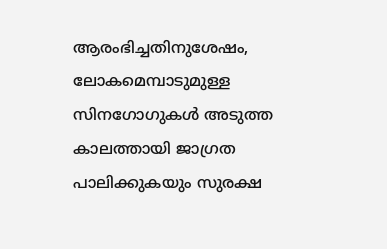ആരംഭിച്ചതിനുശേഷം, ലോകമെമ്പാടുമുള്ള സിനഗോഗുകള്‍ അടുത്ത കാലത്തായി ജാഗ്രത പാലിക്കുകയും സുരക്ഷ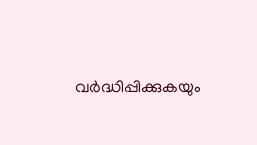വര്‍ദ്ധിപ്പിക്കുകയും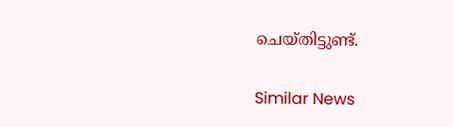ചെയ്തിട്ടുണ്ട്.

Similar News